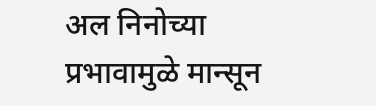अल निनोच्या प्रभावामुळे मान्सून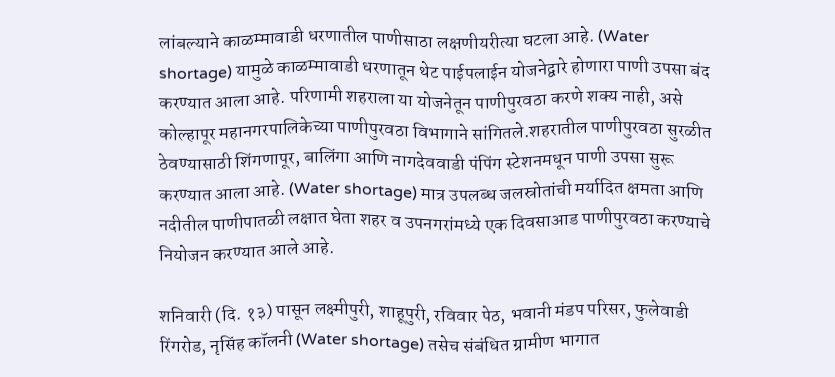लांबल्याने काळम्मावाडी धरणातील पाणीसाठा लक्षणीयरीत्या घटला आहे. (Water shortage) यामुळे काळम्मावाडी धरणातून थेट पाईपलाईन योजनेद्वारे होणारा पाणी उपसा बंद करण्यात आला आहे. परिणामी शहराला या योजनेतून पाणीपुरवठा करणे शक्य नाही, असे कोल्हापूर महानगरपालिकेच्या पाणीपुरवठा विभागाने सांगितले.शहरातील पाणीपुरवठा सुरळीत ठेवण्यासाठी शिंगणापूर, बालिंगा आणि नागदेववाडी पंपिंग स्टेशनमधून पाणी उपसा सुरू करण्यात आला आहे. (Water shortage) मात्र उपलब्ध जलस्रोतांची मर्यादित क्षमता आणि नदीतील पाणीपातळी लक्षात घेता शहर व उपनगरांमध्ये एक दिवसाआड पाणीपुरवठा करण्याचे नियोजन करण्यात आले आहे.

शनिवारी (दि. १३) पासून लक्ष्मीपुरी, शाहूपुरी, रविवार पेठ, भवानी मंडप परिसर, फुलेवाडी रिंगरोड, नृसिंह कॉलनी (Water shortage) तसेच संबंधित ग्रामीण भागात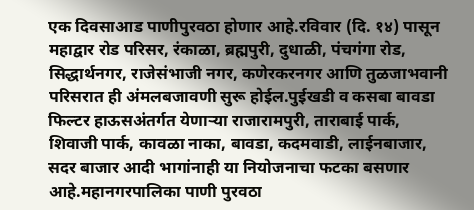एक दिवसाआड पाणीपुरवठा होणार आहे.रविवार (दि. १४) पासून महाद्वार रोड परिसर, रंकाळा, ब्रह्मपुरी, दुधाळी, पंचगंगा रोड, सिद्धार्थनगर, राजेसंभाजी नगर, कणेरकरनगर आणि तुळजाभवानी परिसरात ही अंमलबजावणी सुरू होईल.पुईखडी व कसबा बावडा फिल्टर हाऊसअंतर्गत येणाऱ्या राजारामपुरी, ताराबाई पार्क, शिवाजी पार्क, कावळा नाका, बावडा, कदमवाडी, लाईनबाजार, सदर बाजार आदी भागांनाही या नियोजनाचा फटका बसणार आहे.महानगरपालिका पाणी पुरवठा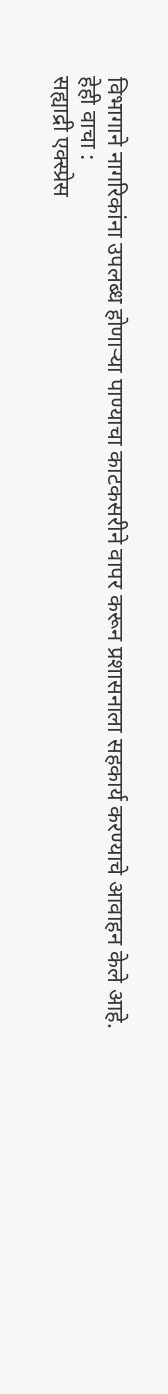विभागाने नागरिकांना उपलब्ध होणाऱ्या पाण्याचा काटकसरीने वापर करून प्रशासनाला सहकार्य करण्याचे आवाहन केले आहे.
हेही वाचा :
सह्याद्री एक्स्प्रेस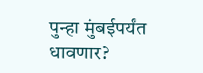पुन्हा मुंबईपर्यंत धावणार?